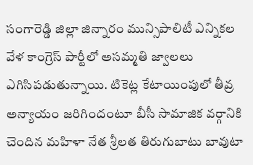సంగారెడ్డి జిల్లా జిన్నారం మున్సిపాలిటీ ఎన్నికల వేళ కాంగ్రెస్ పార్టీలో అసమ్మతి జ్వాలలు ఎగిసిపడుతున్నాయి. టికెట్ల కేటాయింపులో తీవ్ర అన్యాయం జరిగిందంటూ బీసీ సామాజిక వర్గానికి చెందిన మహిళా నేత శ్రీలత తిరుగుబాటు బావుటా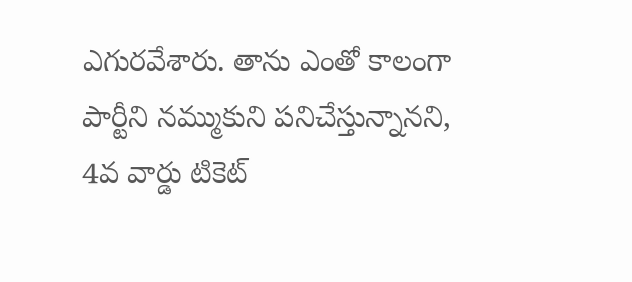ఎగురవేశారు. తాను ఎంతో కాలంగా పార్టీని నమ్ముకుని పనిచేస్తున్నానని, 4వ వార్డు టికెట్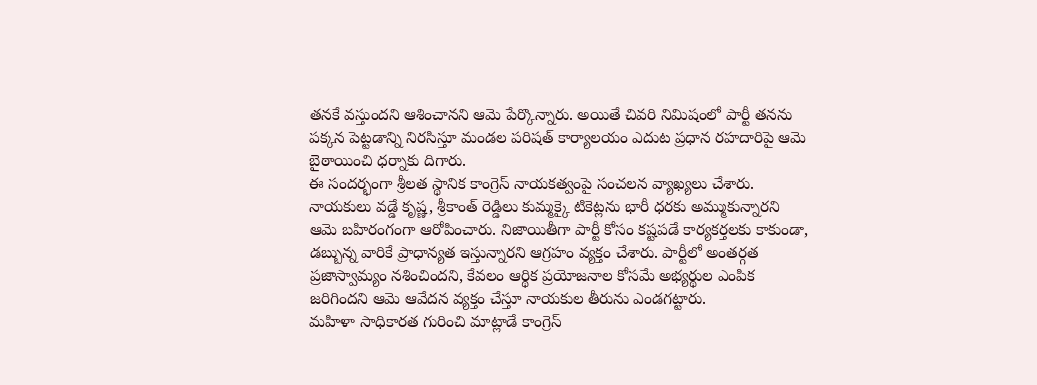తనకే వస్తుందని ఆశించానని ఆమె పేర్కొన్నారు. అయితే చివరి నిమిషంలో పార్టీ తనను పక్కన పెట్టడాన్ని నిరసిస్తూ మండల పరిషత్ కార్యాలయం ఎదుట ప్రధాన రహదారిపై ఆమె బైఠాయించి ధర్నాకు దిగారు.
ఈ సందర్భంగా శ్రీలత స్థానిక కాంగ్రెస్ నాయకత్వంపై సంచలన వ్యాఖ్యలు చేశారు. నాయకులు వడ్డే కృష్ణ, శ్రీకాంత్ రెడ్డిలు కుమ్మక్కై టికెట్లను భారీ ధరకు అమ్ముకున్నారని ఆమె బహిరంగంగా ఆరోపించారు. నిజాయితీగా పార్టీ కోసం కష్టపడే కార్యకర్తలకు కాకుండా, డబ్బున్న వారికే ప్రాధాన్యత ఇస్తున్నారని ఆగ్రహం వ్యక్తం చేశారు. పార్టీలో అంతర్గత ప్రజాస్వామ్యం నశించిందని, కేవలం ఆర్థిక ప్రయోజనాల కోసమే అభ్యర్థుల ఎంపిక జరిగిందని ఆమె ఆవేదన వ్యక్తం చేస్తూ నాయకుల తీరును ఎండగట్టారు.
మహిళా సాధికారత గురించి మాట్లాడే కాంగ్రెస్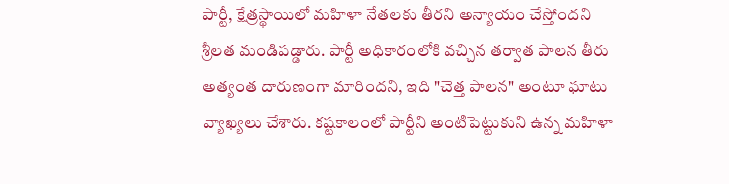పార్టీ, క్షేత్రస్థాయిలో మహిళా నేతలకు తీరని అన్యాయం చేస్తోందని శ్రీలత మండిపడ్డారు. పార్టీ అధికారంలోకి వచ్చిన తర్వాత పాలన తీరు అత్యంత దారుణంగా మారిందని, ఇది "చెత్త పాలన" అంటూ ఘాటు వ్యాఖ్యలు చేశారు. కష్టకాలంలో పార్టీని అంటిపెట్టుకుని ఉన్న మహిళా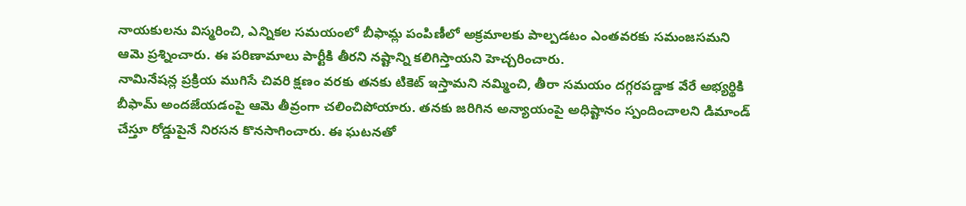నాయకులను విస్మరించి, ఎన్నికల సమయంలో బీఫామ్ల పంపిణీలో అక్రమాలకు పాల్పడటం ఎంతవరకు సమంజసమని ఆమె ప్రశ్నించారు. ఈ పరిణామాలు పార్టీకి తీరని నష్టాన్ని కలిగిస్తాయని హెచ్చరించారు.
నామినేషన్ల ప్రక్రియ ముగిసే చివరి క్షణం వరకు తనకు టికెట్ ఇస్తామని నమ్మించి, తీరా సమయం దగ్గరపడ్డాక వేరే అభ్యర్థికి బీఫామ్ అందజేయడంపై ఆమె తీవ్రంగా చలించిపోయారు. తనకు జరిగిన అన్యాయంపై అధిష్టానం స్పందించాలని డిమాండ్ చేస్తూ రోడ్డుపైనే నిరసన కొనసాగించారు. ఈ ఘటనతో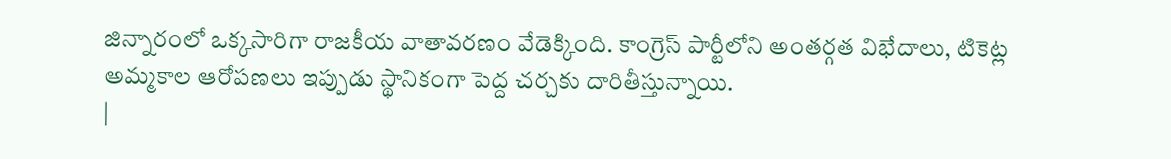జిన్నారంలో ఒక్కసారిగా రాజకీయ వాతావరణం వేడెక్కింది. కాంగ్రెస్ పార్టీలోని అంతర్గత విభేదాలు, టికెట్ల అమ్మకాల ఆరోపణలు ఇప్పుడు స్థానికంగా పెద్ద చర్చకు దారితీస్తున్నాయి.
|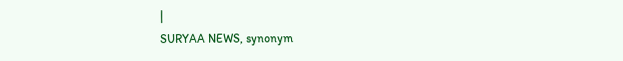|
SURYAA NEWS, synonym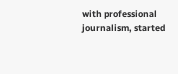with professional journalism, started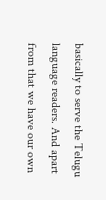basically to serve the Telugu language readers. And apart from that we have our own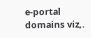e-portal domains viz,.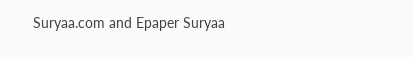Suryaa.com and Epaper Suryaa